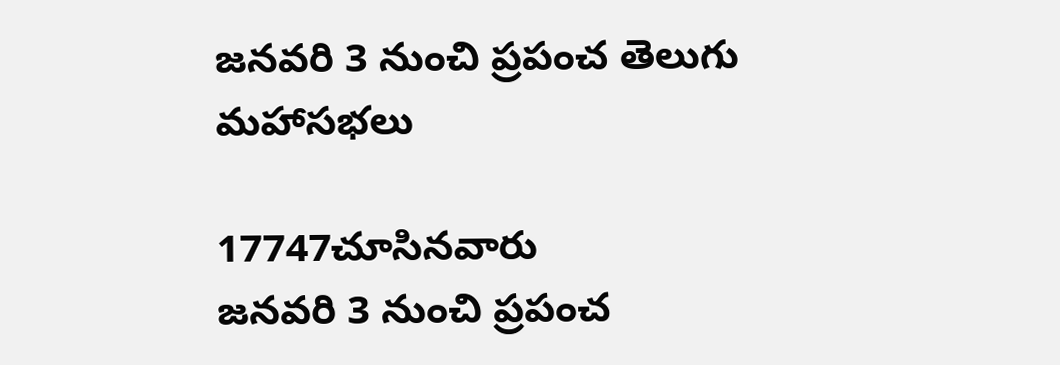జనవరి 3 నుంచి ప్రపంచ తెలుగు మహాసభలు

17747చూసినవారు
జనవరి 3 నుంచి ప్రపంచ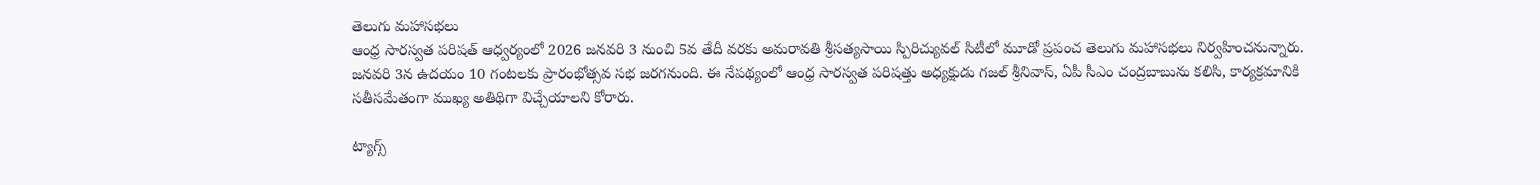తెలుగు మహాసభలు
ఆంధ్ర సారస్వత పరిషత్ ఆధ్వర్యంలో 2026 జనవరి 3 నుంచి 5వ తేదీ వరకు అమరావతి శ్రీసత్యసాయి స్పిరిచ్యువల్‌ సిటీలో మూడో ప్రపంచ తెలుగు మహాసభలు నిర్వహించనున్నారు. జనవరి 3న ఉదయం 10 గంటలకు ప్రారంభోత్సవ సభ జరగనుంది. ఈ నేపథ్యంలో ఆంధ్ర సారస్వత పరిషత్తు అధ్యక్షుడు గజల్‌ శ్రీనివాస్‌, ఏపీ సీఎం చంద్రబాబును కలిసి, కార్యక్రమానికి సతీసమేతంగా ముఖ్య అతిథిగా విచ్చేయాలని కోరారు.

ట్యాగ్స్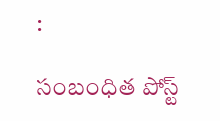:

సంబంధిత పోస్ట్